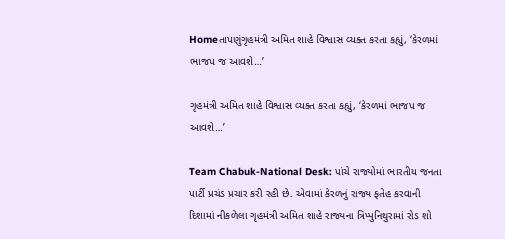Homeતાપણુંગૃહમંત્રી અમિત શાહે વિશ્વાસ વ્યક્ત કરતા કહ્યું, ‘કેરળમાં ભાજપ જ આવશે…’

ગૃહમંત્રી અમિત શાહે વિશ્વાસ વ્યક્ત કરતા કહ્યું, ‘કેરળમાં ભાજપ જ આવશે…’

Team Chabuk-National Desk: પાંચે રાજ્યોમાં ભારતીય જનતા પાર્ટી પ્રચંડ પ્રચાર કરી રહી છે. એવામાં કેરળનું રાજ્ય ફતેહ કરવાની દિશામાં નીકળેલા ગૃહમંત્રી અમિત શાહે રાજ્યના ત્રિપ્પુનિથુરામાં રોડ શો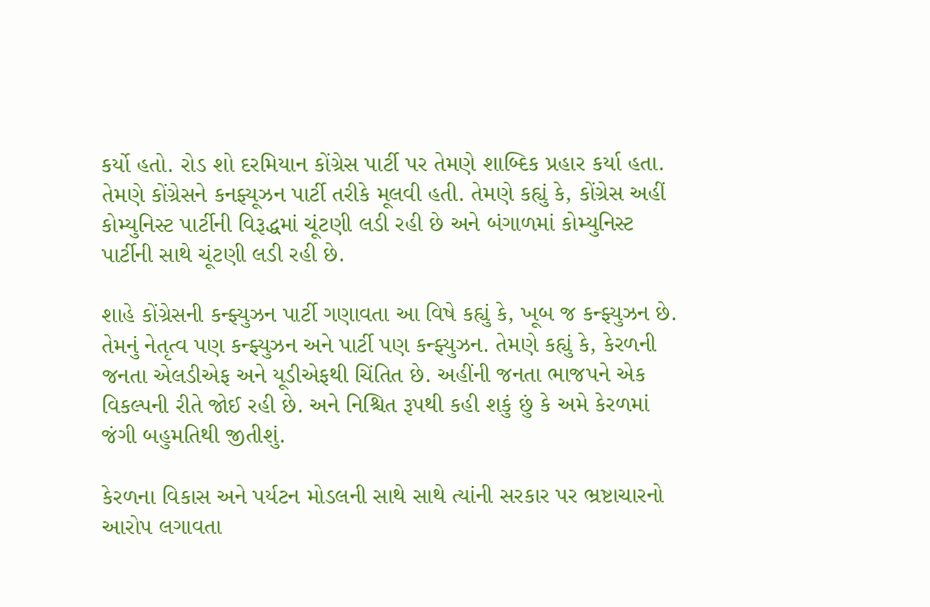કર્યો હતો. રોડ શો દરમિયાન કોંગ્રેસ પાર્ટી પર તેમણે શાબ્દિક પ્રહાર કર્યા હતા. તેમણે કોંગ્રેસને કનફ્યૂઝન પાર્ટી તરીકે મૂલવી હતી. તેમણે કહ્યું કે, કોંગ્રેસ અહીં કોમ્યુનિસ્ટ પાર્ટીની વિરૂદ્ધમાં ચૂંટણી લડી રહી છે અને બંગાળમાં કોમ્યુનિસ્ટ પાર્ટીની સાથે ચૂંટણી લડી રહી છે.

શાહે કોંગ્રેસની કન્ફ્યુઝન પાર્ટી ગણાવતા આ વિષે કહ્યું કે, ખૂબ જ કન્ફ્યુઝન છે. તેમનું નેતૃત્વ પણ કન્ફ્યુઝન અને પાર્ટી પણ કન્ફ્યુઝન. તેમણે કહ્યું કે, કેરળની જનતા એલડીએફ અને યૂડીએફથી ચિંતિત છે. અહીંની જનતા ભાજપને એક વિકલ્પની રીતે જોઈ રહી છે. અને નિશ્ચિત રૂપથી કહી શકું છું કે અમે કેરળમાં જંગી બહુમતિથી જીતીશું.

કેરળના વિકાસ અને પર્યટન મોડલની સાથે સાથે ત્યાંની સરકાર પર ભ્રષ્ટાચારનો આરોપ લગાવતા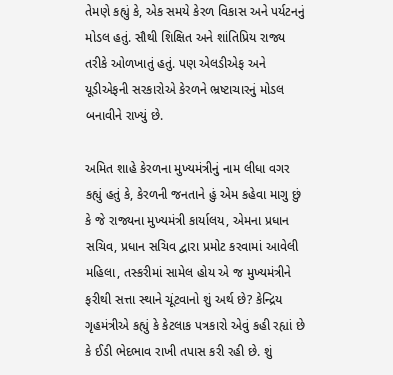તેમણે કહ્યું કે, એક સમયે કેરળ વિકાસ અને પર્યટનનું મોડલ હતું. સૌથી શિક્ષિત અને શાંતિપ્રિય રાજ્ય તરીકે ઓળખાતું હતું. પણ એલડીએફ અને યૂડીએફની સરકારોએ કેરળને ભ્રષ્ટાચારનું મોડલ બનાવીને રાખ્યું છે.

અમિત શાહે કેરળના મુખ્યમંત્રીનું નામ લીધા વગર કહ્યું હતું કે, કેરળની જનતાને હું એમ કહેવા માગુ છું કે જે રાજ્યના મુખ્યમંત્રી કાર્યાલય, એમના પ્રધાન સચિવ, પ્રધાન સચિવ દ્વારા પ્રમોટ કરવામાં આવેલી મહિલા, તસ્કરીમાં સામેલ હોય એ જ મુખ્યમંત્રીને ફરીથી સત્તા સ્થાને ચૂંટવાનો શું અર્થ છે? કેન્દ્રિય ગૃહમંત્રીએ કહ્યું કે કેટલાક પત્રકારો એવું કહી રહ્યાં છે કે ઈડી ભેદભાવ રાખી તપાસ કરી રહી છે. શું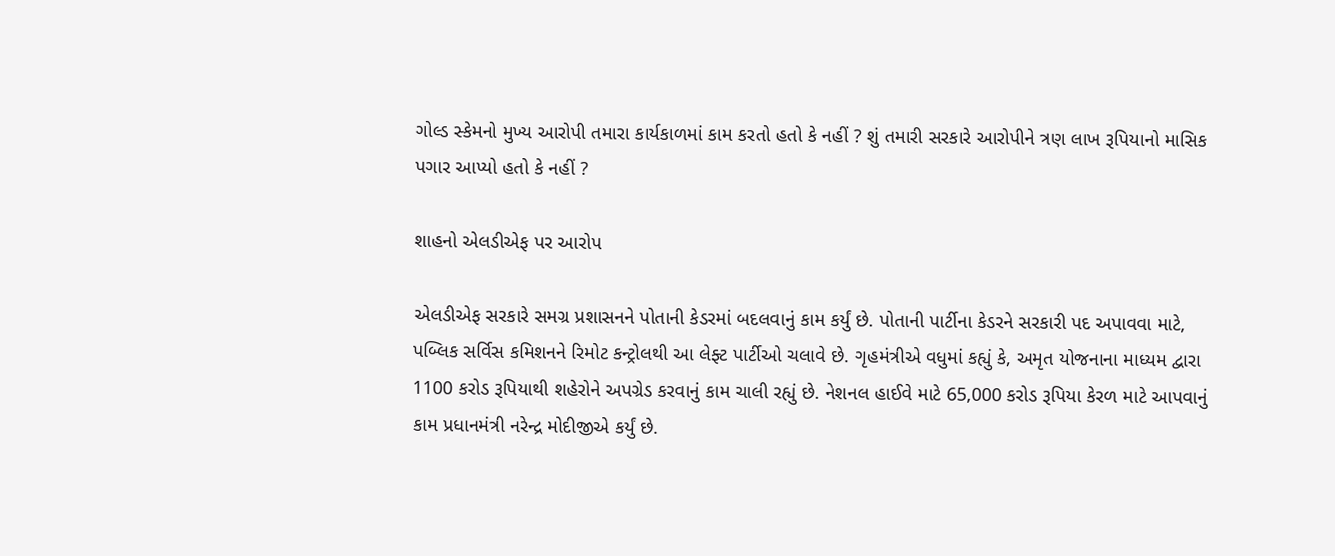ગોલ્ડ સ્કેમનો મુખ્ય આરોપી તમારા કાર્યકાળમાં કામ કરતો હતો કે નહીં ? શું તમારી સરકારે આરોપીને ત્રણ લાખ રૂપિયાનો માસિક પગાર આપ્યો હતો કે નહીં ?

શાહનો એલડીએફ પર આરોપ

એલડીએફ સરકારે સમગ્ર પ્રશાસનને પોતાની કેડરમાં બદલવાનું કામ કર્યું છે. પોતાની પાર્ટીના કેડરને સરકારી પદ અપાવવા માટે, પબ્લિક સર્વિસ કમિશનને રિમોટ કન્ટ્રોલથી આ લેફ્ટ પાર્ટીઓ ચલાવે છે. ગૃહમંત્રીએ વધુમાં કહ્યું કે, અમૃત યોજનાના માધ્યમ દ્વારા 1100 કરોડ રૂપિયાથી શહેરોને અપગ્રેડ કરવાનું કામ ચાલી રહ્યું છે. નેશનલ હાઈવે માટે 65,000 કરોડ રૂપિયા કેરળ માટે આપવાનું કામ પ્રધાનમંત્રી નરેન્દ્ર મોદીજીએ કર્યું છે.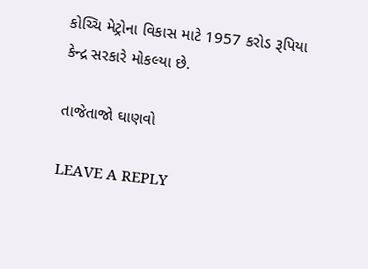કોચ્ચિ મેટ્રોના વિકાસ માટે 1957 કરોડ રૂપિયા કેન્દ્ર સરકારે મોકલ્યા છે.

તાજેતાજો ઘાણવો

LEAVE A REPLY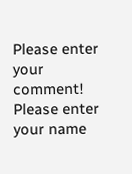Please enter your comment!
Please enter your name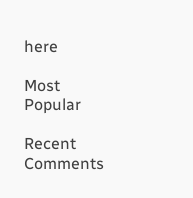here

Most Popular

Recent Comments